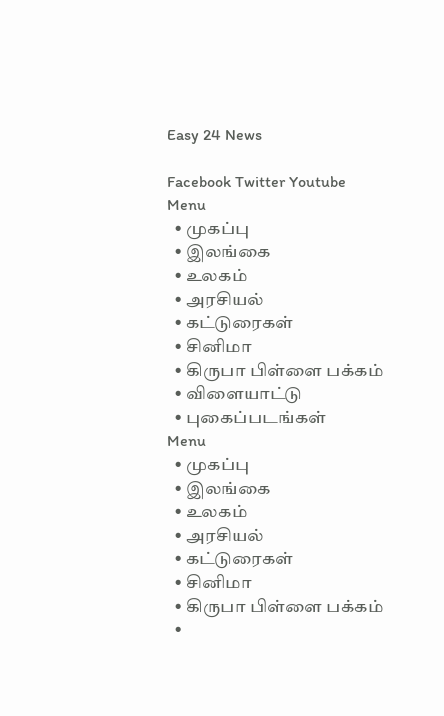Easy 24 News

Facebook Twitter Youtube
Menu
  • முகப்பு
  • இலங்கை
  • உலகம்
  • அரசியல்
  • கட்டுரைகள்
  • சினிமா
  • கிருபா பிள்ளை பக்கம்
  • விளையாட்டு
  • புகைப்படங்கள்
Menu
  • முகப்பு
  • இலங்கை
  • உலகம்
  • அரசியல்
  • கட்டுரைகள்
  • சினிமா
  • கிருபா பிள்ளை பக்கம்
  •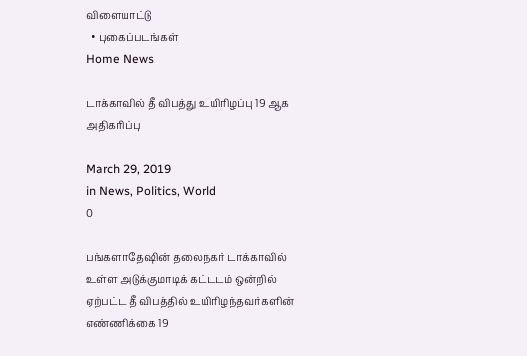விளையாட்டு
  • புகைப்படங்கள்
Home News

டாக்காவில் தீ விபத்து உயிரிழப்பு 19 ஆக அதிகரிப்பு

March 29, 2019
in News, Politics, World
0

பங்களாதேஷின் தலைநகர் டாக்காவில் உள்ள அடுக்குமாடிக் கட்டடம் ஒன்றில் ஏற்பட்ட தீ விபத்தில் உயிரிழந்தவர்களின் எண்ணிக்கை 19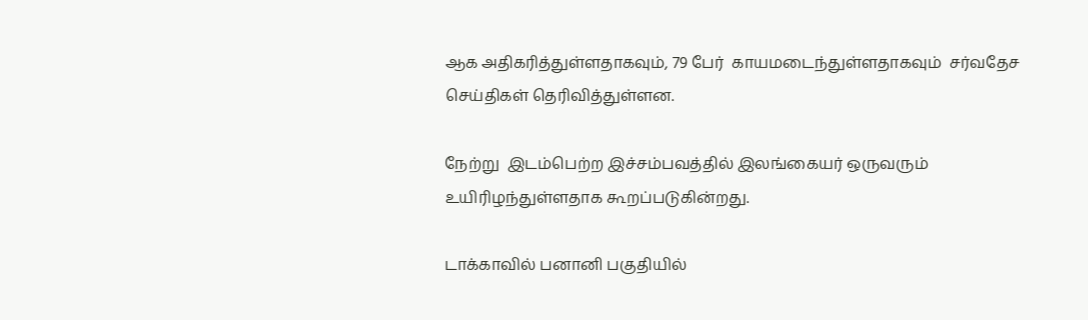ஆக அதிகரித்துள்ளதாகவும், 79 பேர்  காயமடைந்துள்ளதாகவும்  சர்வதேச செய்திகள் தெரிவித்துள்ளன.

நேற்று  இடம்பெற்ற இச்சம்பவத்தில் இலங்கையர் ஒருவரும் உயிரிழந்துள்ளதாக கூறப்படுகின்றது.

டாக்காவில் பனானி பகுதியில்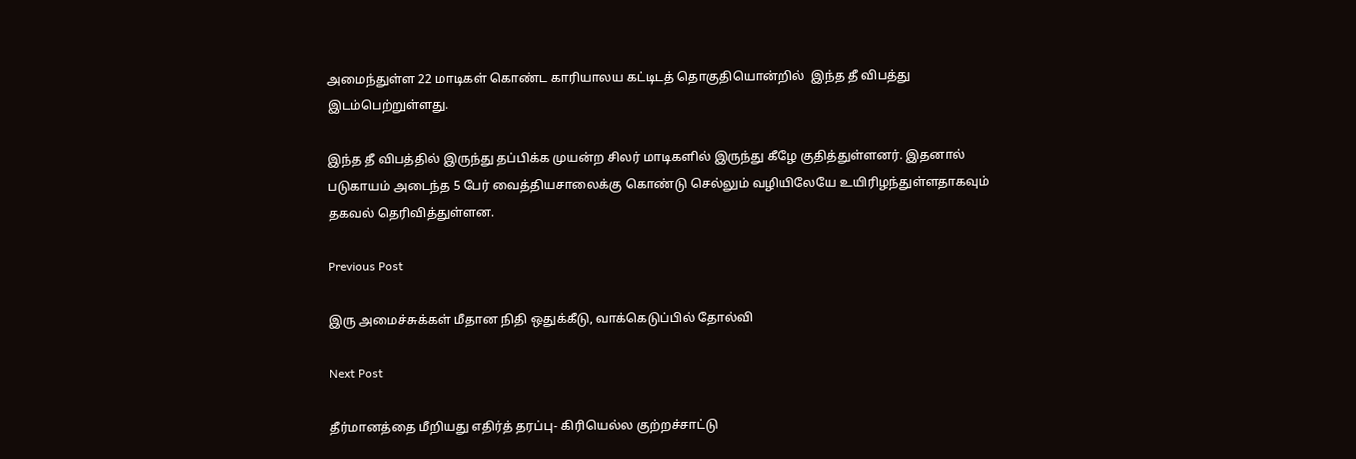அமைந்துள்ள 22 மாடிகள் கொண்ட காரியாலய கட்டிடத் தொகுதியொன்றில்  இந்த தீ விபத்து இடம்பெற்றுள்ளது.

இந்த தீ விபத்தில் இருந்து தப்பிக்க முயன்ற சிலர் மாடிகளில் இருந்து கீழே குதித்துள்ளனர். இதனால் படுகாயம் அடைந்த 5 பேர் வைத்தியசாலைக்கு கொண்டு செல்லும் வழியிலேயே உயிரிழந்துள்ளதாகவும் தகவல் தெரிவித்துள்ளன.

Previous Post

இரு அமைச்சுக்கள் மீதான நிதி ஒதுக்கீடு, வாக்கெடுப்பில் தோல்வி

Next Post

தீர்மானத்தை மீறியது எதிர்த் தரப்பு- கிரியெல்ல குற்றச்சாட்டு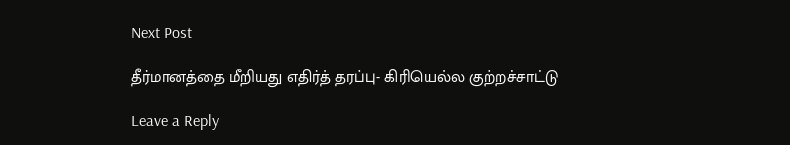Next Post

தீர்மானத்தை மீறியது எதிர்த் தரப்பு- கிரியெல்ல குற்றச்சாட்டு

Leave a Reply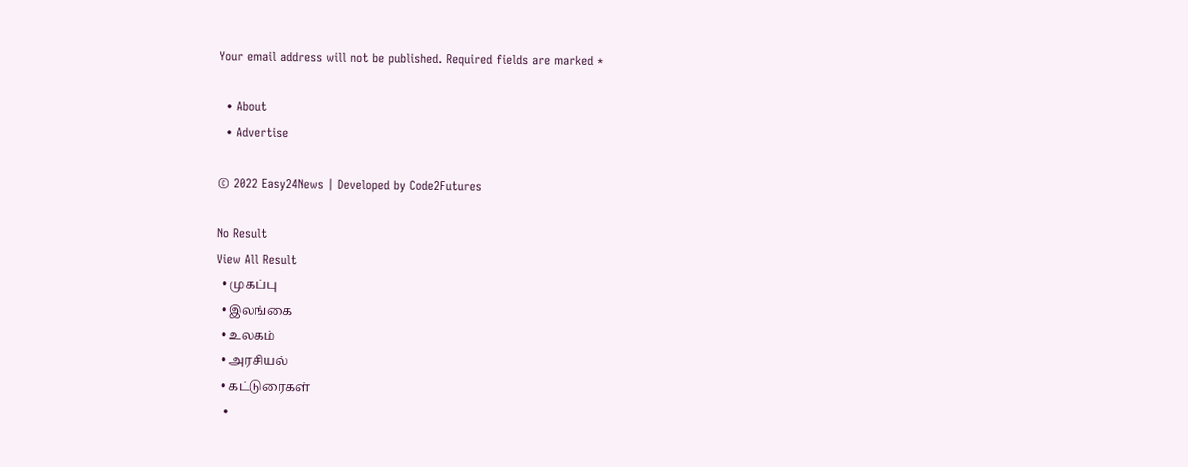Your email address will not be published. Required fields are marked *

  • About
  • Advertise

© 2022 Easy24News | Developed by Code2Futures

No Result
View All Result
  • முகப்பு
  • இலங்கை
  • உலகம்
  • அரசியல்
  • கட்டுரைகள்
  •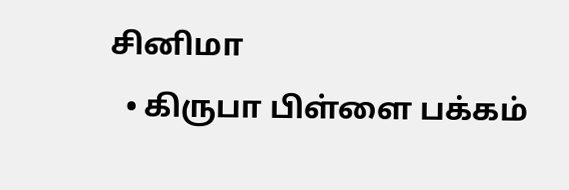சினிமா
  • கிருபா பிள்ளை பக்கம்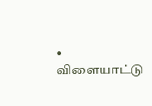• விளையாட்டு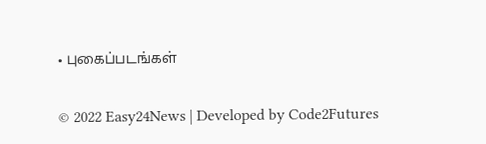• புகைப்படங்கள்

© 2022 Easy24News | Developed by Code2Futures